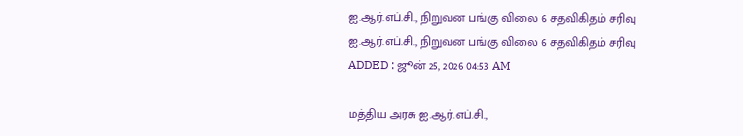ஐ.ஆர்.எப்.சி., நிறுவன பங்கு விலை 6 சதவிகிதம் சரிவு
ஐ.ஆர்.எப்.சி., நிறுவன பங்கு விலை 6 சதவிகிதம் சரிவு
ADDED : ஜூன் 25, 2026 04:53 AM

மத்திய அரசு ஐ.ஆர்.எப்.சி.,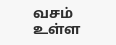வசம் உள்ள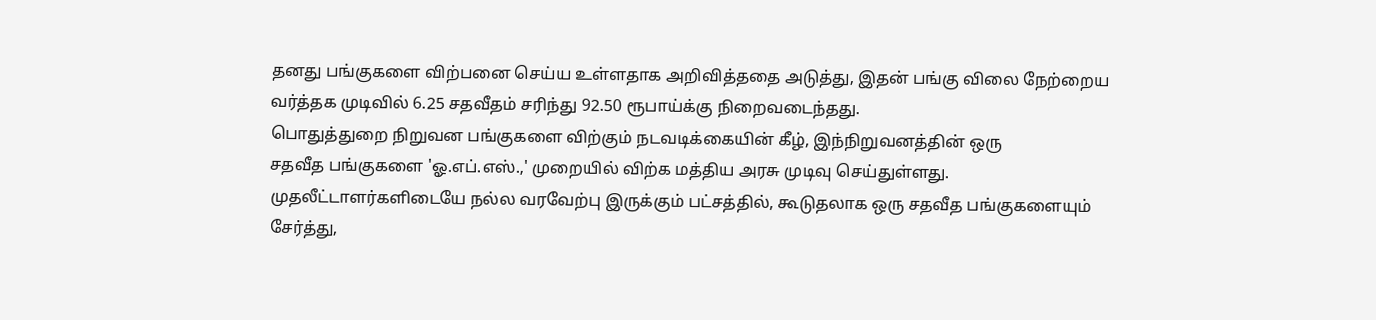தனது பங்குகளை விற்பனை செய்ய உள்ளதாக அறிவித்ததை அடுத்து, இதன் பங்கு விலை நேற்றைய வர்த்தக முடிவில் 6.25 சதவீதம் சரிந்து 92.50 ரூபாய்க்கு நிறைவடைந்தது.
பொதுத்துறை நிறுவன பங்குகளை விற்கும் நடவடிக்கையின் கீழ், இந்நிறுவனத்தின் ஒரு
சதவீத பங்குகளை 'ஓ.எப்.எஸ்.,' முறையில் விற்க மத்திய அரசு முடிவு செய்துள்ளது.
முதலீட்டாளர்களிடையே நல்ல வரவேற்பு இருக்கும் பட்சத்தில், கூடுதலாக ஒரு சதவீத பங்குகளையும் சேர்த்து,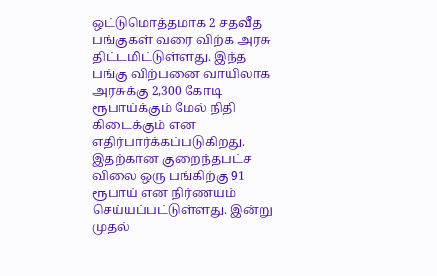ஒட்டுமொத்தமாக 2 சதவீத பங்குகள் வரை விற்க அரசு திட்டமிட்டுள்ளது. இந்த பங்கு விற்பனை வாயிலாக அரசுக்கு 2,300 கோடி ரூபாய்க்கும் மேல் நிதி கிடைக்கும் என எதிர்பார்க்கப்படுகிறது.
இதற்கான குறைந்தபட்ச விலை ஒரு பங்கிற்கு 91 ரூபாய் என நிர்ணயம் செய்யப்பட்டுள்ளது. இன்று முதல்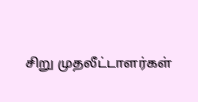சிறு முதலீட்டாளர்கள்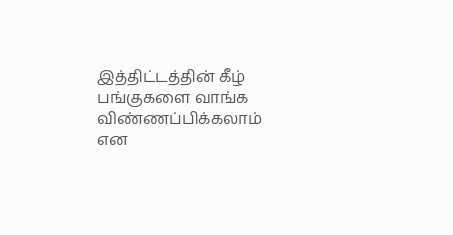இத்திட்டத்தின் கீழ் பங்குகளை வாங்க விண்ணப்பிக்கலாம் என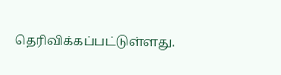தெரிவிக்கப்பட்டுள்ளது.